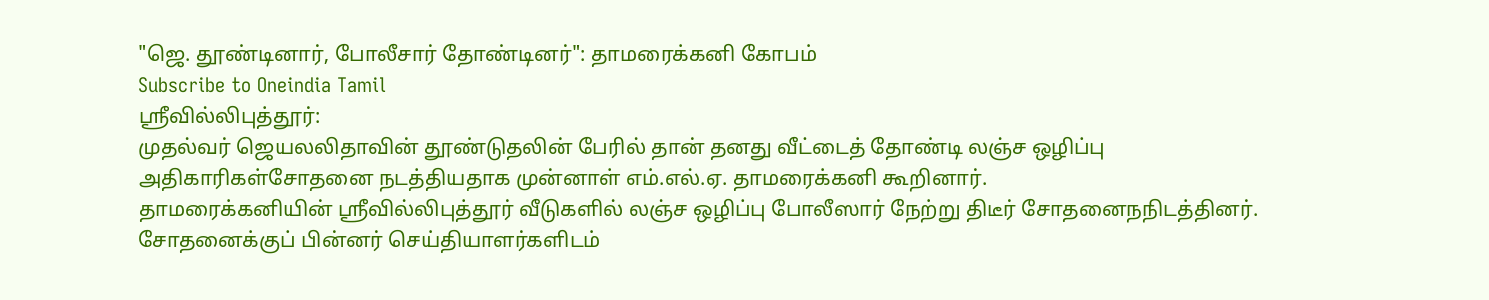"ஜெ. தூண்டினார், போலீசார் தோண்டினர்": தாமரைக்கனி கோபம்
Subscribe to Oneindia Tamil
ஸ்ரீவில்லிபுத்தூர்:
முதல்வர் ஜெயலலிதாவின் தூண்டுதலின் பேரில் தான் தனது வீட்டைத் தோண்டி லஞ்ச ஒழிப்பு அதிகாரிகள்சோதனை நடத்தியதாக முன்னாள் எம்.எல்.ஏ. தாமரைக்கனி கூறினார்.
தாமரைக்கனியின் ஸ்ரீவில்லிபுத்தூர் வீடுகளில் லஞ்ச ஒழிப்பு போலீஸார் நேற்று திடீர் சோதனைநநிடத்தினர்.
சோதனைக்குப் பின்னர் செய்தியாளர்களிடம்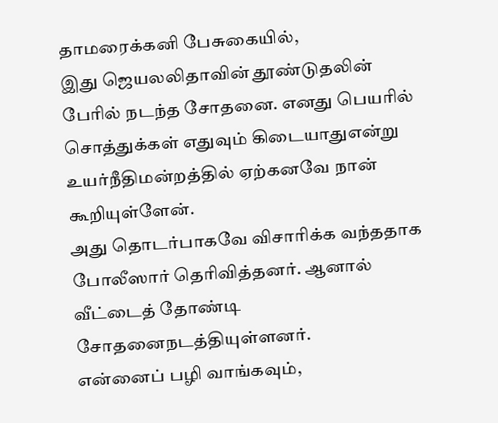தாமரைக்கனி பேசுகையில்,
இது ஜெயலலிதாவின் தூண்டுதலின் பேரில் நடந்த சோதனை. எனது பெயரில் சொத்துக்கள் எதுவும் கிடையாதுஎன்று உயர்நீதிமன்றத்தில் ஏற்கனவே நான் கூறியுள்ளேன்.
அது தொடர்பாகவே விசாரிக்க வந்ததாக போலீஸார் தெரிவித்தனர். ஆனால் வீட்டைத் தோண்டி சோதனைநடத்தியுள்ளனர்.
என்னைப் பழி வாங்கவும்,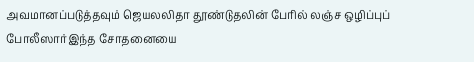அவமானப்படுத்தவும் ஜெயலலிதா தூண்டுதலின் பேரில் லஞ்ச ஒழிப்புப் போலீஸார்இந்த சோதனையை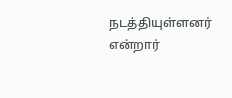நடத்தியுள்ளனர் என்றார்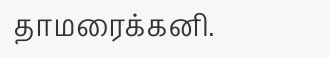தாமரைக்கனி.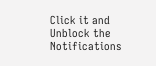Click it and Unblock the Notifications